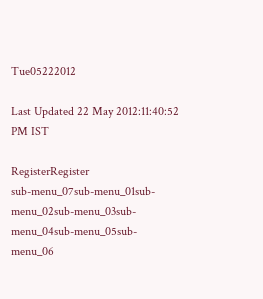Tue05222012

Last Updated 22 May 2012:11:40:52 PM IST

RegisterRegister
sub-menu_07sub-menu_01sub-menu_02sub-menu_03sub-menu_04sub-menu_05sub-menu_06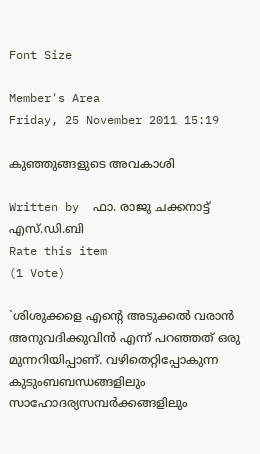Font Size

Member's Area
Friday, 25 November 2011 15:19

കുഞ്ഞുങ്ങളുടെ അവകാശി

Written by  ഫാ. രാജു ചക്കനാട്ട്‌ എസ്‌.ഡി.ബി
Rate this item
(1 Vote)

`ശിശുക്കളെ എന്റെ അടുക്കല്‍ വരാന്‍ അനുവദിക്കുവിന്‍ എന്ന്‌ പറഞ്ഞത്‌ ഒരു മുന്നറിയിപ്പാണ്‌. വഴിതെറ്റിപ്പോകുന്ന കുടുംബബന്ധങ്ങളിലും സാഹോദര്യസമ്പര്‍ക്കങ്ങളിലും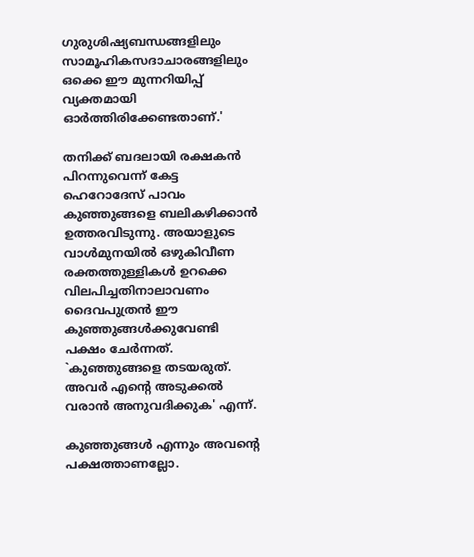ഗുരുശിഷ്യബന്ധങ്ങളിലും സാമൂഹികസദാചാരങ്ങളിലും ഒക്കെ ഈ മുന്നറിയിപ്പ്‌ വ്യക്തമായി ഓര്‍ത്തിരിക്കേണ്ടതാണ്‌.'

തനിക്ക്‌ ബദലായി രക്ഷകന്‍ പിറന്നുവെന്ന്‌ കേട്ട ഹെറോദേസ്‌ പാവം കുഞ്ഞുങ്ങളെ ബലികഴിക്കാന്‍ ഉത്തരവിടുന്നു. അയാളുടെ വാള്‍മുനയില്‍ ഒഴുകിവീണ രക്തത്തുള്ളികള്‍ ഉറക്കെ വിലപിച്ചതിനാലാവണം ദൈവപുത്രന്‍ ഈ കുഞ്ഞുങ്ങള്‍ക്കുവേണ്ടി പക്ഷം ചേര്‍ന്നത്‌. `കുഞ്ഞുങ്ങളെ തടയരുത്‌. അവര്‍ എന്റെ അടുക്കല്‍ വരാന്‍ അനുവദിക്കുക' എന്ന്‌.

കുഞ്ഞുങ്ങള്‍ എന്നും അവന്റെ പക്ഷത്താണല്ലോ.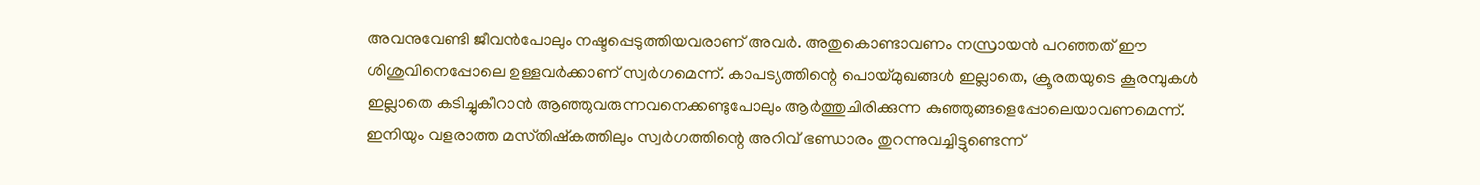അവനുവേണ്ടി ജീവന്‍പോലും നഷ്ടപ്പെടുത്തിയവരാണ്‌ അവര്‍. അതുകൊണ്ടാവണം നസ്രായന്‍ പറഞ്ഞത്‌ ഈ ശിശുവിനെപ്പോലെ ഉള്ളവര്‍ക്കാണ്‌ സ്വര്‍ഗമെന്ന്‌. കാപട്യത്തിന്റെ പൊയ്‌മുഖങ്ങള്‍ ഇല്ലാതെ, ക്രൂരതയുടെ കൂരമ്പുകള്‍ ഇല്ലാതെ കടിച്ചുകീറാന്‍ ആഞ്ഞുവരുന്നവനെക്കണ്ടുപോലും ആര്‍ത്തുചിരിക്കുന്ന കുഞ്ഞുങ്ങളെപ്പോലെയാവണമെന്ന്‌.
ഇനിയും വളരാത്ത മസ്‌തിഷ്‌കത്തിലും സ്വര്‍ഗത്തിന്റെ അറിവ്‌ ഭണ്ഡാരം തുറന്നുവച്ചിട്ടുണ്ടെന്ന്‌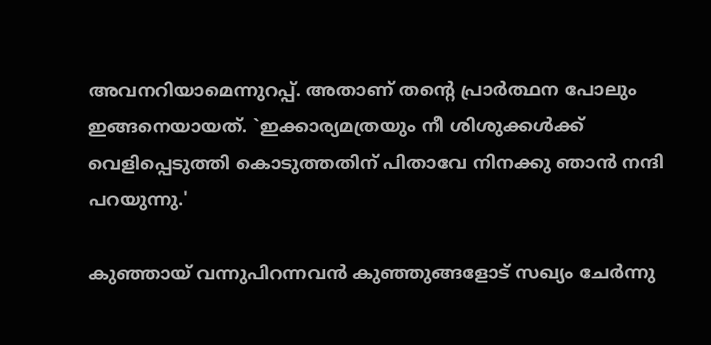അവനറിയാമെന്നുറപ്പ്‌. അതാണ്‌ തന്റെ പ്രാര്‍ത്ഥന പോലും ഇങ്ങനെയായത്‌. `ഇക്കാര്യമത്രയും നീ ശിശുക്കള്‍ക്ക്‌ വെളിപ്പെടുത്തി കൊടുത്തതിന്‌ പിതാവേ നിനക്കു ഞാന്‍ നന്ദി പറയുന്നു.'

കുഞ്ഞായ്‌ വന്നുപിറന്നവന്‍ കുഞ്ഞുങ്ങളോട്‌ സഖ്യം ചേര്‍ന്നു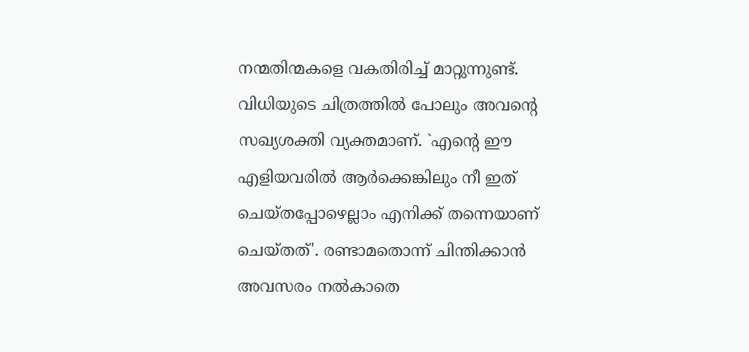നന്മതിന്മകളെ വകതിരിച്ച്‌ മാറ്റുന്നുണ്ട്‌. വിധിയുടെ ചിത്രത്തില്‍ പോലും അവന്റെ സഖ്യശക്തി വ്യക്തമാണ്‌. `എന്റെ ഈ എളിയവരില്‍ ആര്‍ക്കെങ്കിലും നീ ഇത്‌ ചെയ്‌തപ്പോഴെല്ലാം എനിക്ക്‌ തന്നെയാണ്‌ ചെയ്‌തത്‌'. രണ്ടാമതൊന്ന്‌ ചിന്തിക്കാന്‍ അവസരം നല്‍കാതെ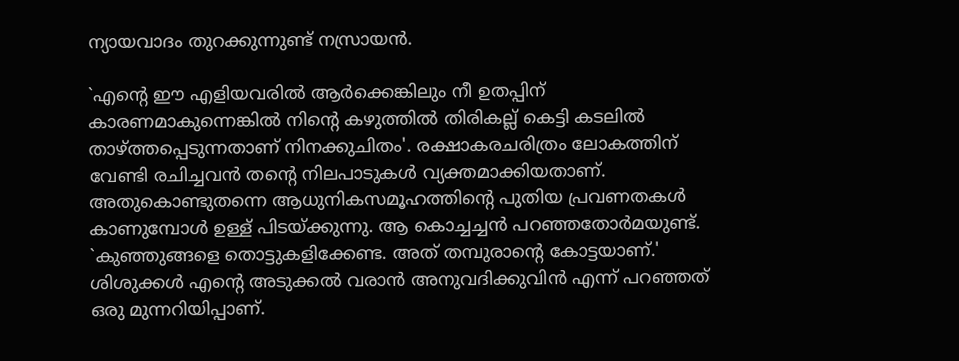ന്യായവാദം തുറക്കുന്നുണ്ട്‌ നസ്രായന്‍.

`എന്റെ ഈ എളിയവരില്‍ ആര്‍ക്കെങ്കിലും നീ ഉതപ്പിന്‌ കാരണമാകുന്നെങ്കില്‍ നിന്റെ കഴുത്തില്‍ തിരികല്ല്‌ കെട്ടി കടലില്‍ താഴ്‌ത്തപ്പെടുന്നതാണ്‌ നിനക്കുചിതം'. രക്ഷാകരചരിത്രം ലോകത്തിന്‌ വേണ്ടി രചിച്ചവന്‍ തന്റെ നിലപാടുകള്‍ വ്യക്തമാക്കിയതാണ്‌. അതുകൊണ്ടുതന്നെ ആധുനികസമൂഹത്തിന്റെ പുതിയ പ്രവണതകള്‍ കാണുമ്പോള്‍ ഉള്ള്‌ പിടയ്‌ക്കുന്നു. ആ കൊച്ചച്ചന്‍ പറഞ്ഞതോര്‍മയുണ്ട്‌. `കുഞ്ഞുങ്ങളെ തൊട്ടുകളിക്കേണ്ട. അത്‌ തമ്പുരാന്റെ കോട്ടയാണ്‌.' ശിശുക്കള്‍ എന്റെ അടുക്കല്‍ വരാന്‍ അനുവദിക്കുവിന്‍ എന്ന്‌ പറഞ്ഞത്‌ ഒരു മുന്നറിയിപ്പാണ്‌.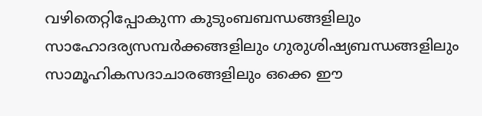വഴിതെറ്റിപ്പോകുന്ന കുടുംബബന്ധങ്ങളിലും സാഹോദര്യസമ്പര്‍ക്കങ്ങളിലും ഗുരുശിഷ്യബന്ധങ്ങളിലും സാമൂഹികസദാചാരങ്ങളിലും ഒക്കെ ഈ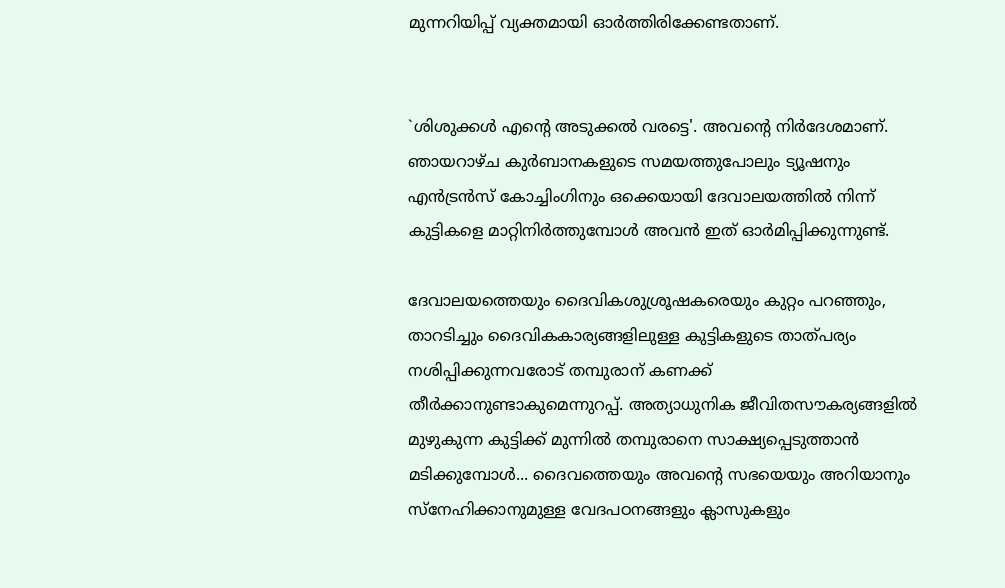മുന്നറിയിപ്പ്‌ വ്യക്തമായി ഓര്‍ത്തിരിക്കേണ്ടതാണ്‌.


`ശിശുക്കള്‍ എന്റെ അടുക്കല്‍ വരട്ടെ'. അവന്റെ നിര്‍ദേശമാണ്‌. ഞായറാഴ്‌ച കുര്‍ബാനകളുടെ സമയത്തുപോലും ട്യൂഷനും എന്‍ട്രന്‍സ്‌ കോച്ചിംഗിനും ഒക്കെയായി ദേവാലയത്തില്‍ നിന്ന്‌ കുട്ടികളെ മാറ്റിനിര്‍ത്തുമ്പോള്‍ അവന്‍ ഇത്‌ ഓര്‍മിപ്പിക്കുന്നുണ്ട്‌.

ദേവാലയത്തെയും ദൈവികശുശ്രൂഷകരെയും കുറ്റം പറഞ്ഞും, താറടിച്ചും ദൈവികകാര്യങ്ങളിലുള്ള കുട്ടികളുടെ താത്‌പര്യം നശിപ്പിക്കുന്നവരോട്‌ തമ്പുരാന്‌ കണക്ക്‌ തീര്‍ക്കാനുണ്ടാകുമെന്നുറപ്പ്‌. അത്യാധുനിക ജീവിതസൗകര്യങ്ങളില്‍ മുഴുകുന്ന കുട്ടിക്ക്‌ മുന്നില്‍ തമ്പുരാനെ സാക്ഷ്യപ്പെടുത്താന്‍ മടിക്കുമ്പോള്‍... ദൈവത്തെയും അവന്റെ സഭയെയും അറിയാനും സ്‌നേഹിക്കാനുമുള്ള വേദപഠനങ്ങളും ക്ലാസുകളും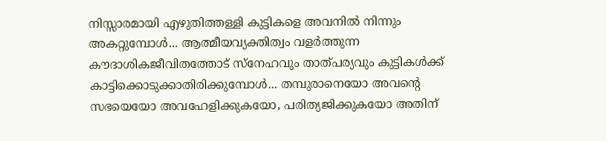നിസ്സാരമായി എഴുതിത്തള്ളി കുട്ടികളെ അവനില്‍ നിന്നും അകറ്റുമ്പോള്‍... ആത്മീയവ്യക്തിത്വം വളര്‍ത്തുന്ന കൗദാശികജീവിതത്തോട്‌ സ്‌നേഹവും താത്‌പര്യവും കുട്ടികള്‍ക്ക്‌ കാട്ടിക്കൊടുക്കാതിരിക്കുമ്പോള്‍... തമ്പുരാനെയോ അവന്റെ സഭയെയോ അവഹേളിക്കുകയോ, പരിത്യജിക്കുകയോ അതിന്‌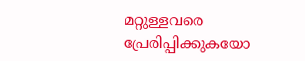മറ്റുള്ളവരെ പ്രേരിപ്പിക്കുകയോ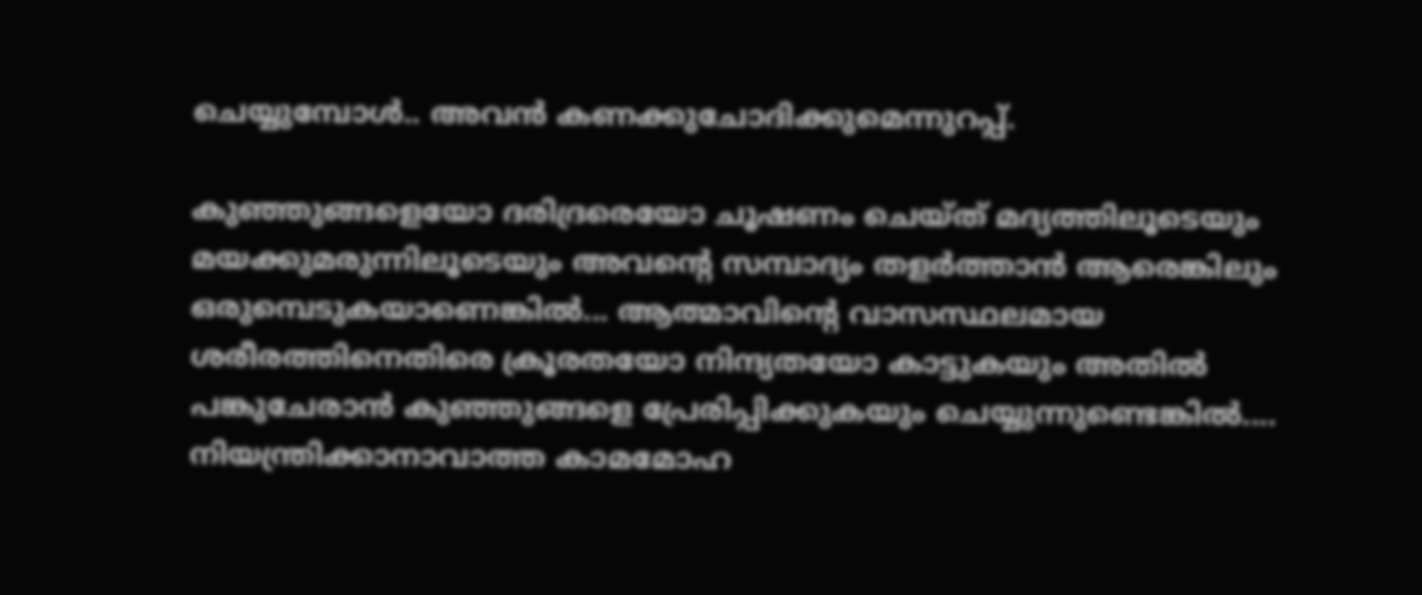ചെയ്യുമ്പോള്‍.. അവന്‍ കണക്കുചോദിക്കുമെന്നുറപ്പ്‌.

കുഞ്ഞുങ്ങളെയോ ദരിദ്രരെയോ ചൂഷണം ചെയ്‌ത്‌ മദ്യത്തിലൂടെയും മയക്കുമരുന്നിലൂടെയും അവന്റെ സമ്പാദ്യം തളര്‍ത്താന്‍ ആരെങ്കിലും ഒരുമ്പെടുകയാണെങ്കില്‍... ആത്മാവിന്റെ വാസസ്ഥലമായ ശരീരത്തിനെതിരെ ക്രൂരതയോ നിന്ദ്യതയോ കാട്ടുകയും അതില്‍ പങ്കുചേരാന്‍ കുഞ്ഞുങ്ങളെ പ്രേരിപ്പിക്കുകയും ചെയ്യുന്നുണ്ടെങ്കില്‍.... നിയന്ത്രിക്കാനാവാത്ത കാമമോഹ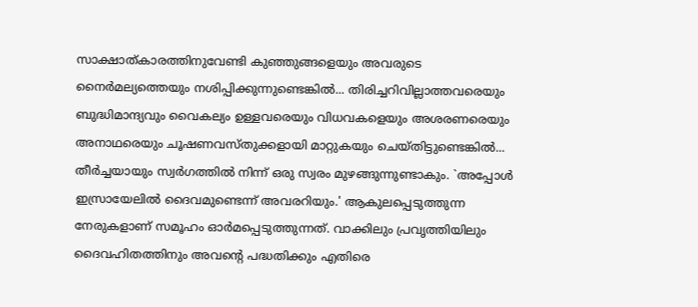സാക്ഷാത്‌കാരത്തിനുവേണ്ടി കുഞ്ഞുങ്ങളെയും അവരുടെ നൈര്‍മല്യത്തെയും നശിപ്പിക്കുന്നുണ്ടെങ്കില്‍... തിരിച്ചറിവില്ലാത്തവരെയും ബുദ്ധിമാന്ദ്യവും വൈകല്യം ഉള്ളവരെയും വിധവകളെയും അശരണരെയും അനാഥരെയും ചൂഷണവസ്‌തുക്കളായി മാറ്റുകയും ചെയ്‌തിട്ടുണ്ടെങ്കില്‍... തീര്‍ച്ചയായും സ്വര്‍ഗത്തില്‍ നിന്ന്‌ ഒരു സ്വരം മുഴങ്ങുന്നുണ്ടാകും. `അപ്പോള്‍ ഇസ്രായേലില്‍ ദൈവമുണ്ടെന്ന്‌ അവരറിയും.' ആകുലപ്പെടുത്തുന്ന നേരുകളാണ്‌ സമൂഹം ഓര്‍മപ്പെടുത്തുന്നത്‌. വാക്കിലും പ്രവൃത്തിയിലും ദൈവഹിതത്തിനും അവന്റെ പദ്ധതിക്കും എതിരെ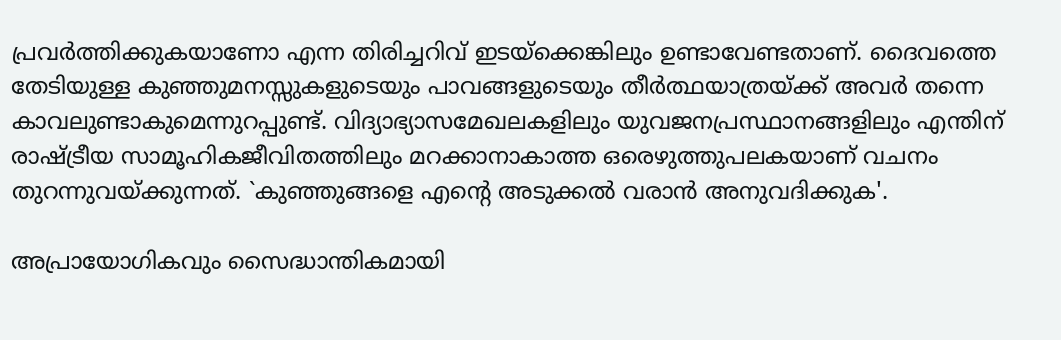പ്രവര്‍ത്തിക്കുകയാണോ എന്ന തിരിച്ചറിവ്‌ ഇടയ്‌ക്കെങ്കിലും ഉണ്ടാവേണ്ടതാണ്‌. ദൈവത്തെ തേടിയുള്ള കുഞ്ഞുമനസ്സുകളുടെയും പാവങ്ങളുടെയും തീര്‍ത്ഥയാത്രയ്‌ക്ക്‌ അവര്‍ തന്നെ കാവലുണ്ടാകുമെന്നുറപ്പുണ്ട്‌. വിദ്യാഭ്യാസമേഖലകളിലും യുവജനപ്രസ്ഥാനങ്ങളിലും എന്തിന്‌ രാഷ്‌ട്രീയ സാമൂഹികജീവിതത്തിലും മറക്കാനാകാത്ത ഒരെഴുത്തുപലകയാണ്‌ വചനം തുറന്നുവയ്‌ക്കുന്നത്‌. `കുഞ്ഞുങ്ങളെ എന്റെ അടുക്കല്‍ വരാന്‍ അനുവദിക്കുക'.

അപ്രായോഗികവും സൈദ്ധാന്തികമായി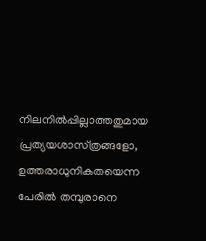നിലനില്‍പ്പില്ലാത്തതുമായ പ്രത്യയശാസ്‌ത്രങ്ങളോ, ഉത്തരാധുനികതയെന്ന പേരില്‍ തമ്പുരാനെ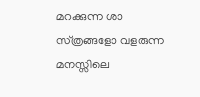മറക്കുന്ന ശാ സ്‌ത്രങ്ങളോ വളരുന്ന മനസ്സിലെ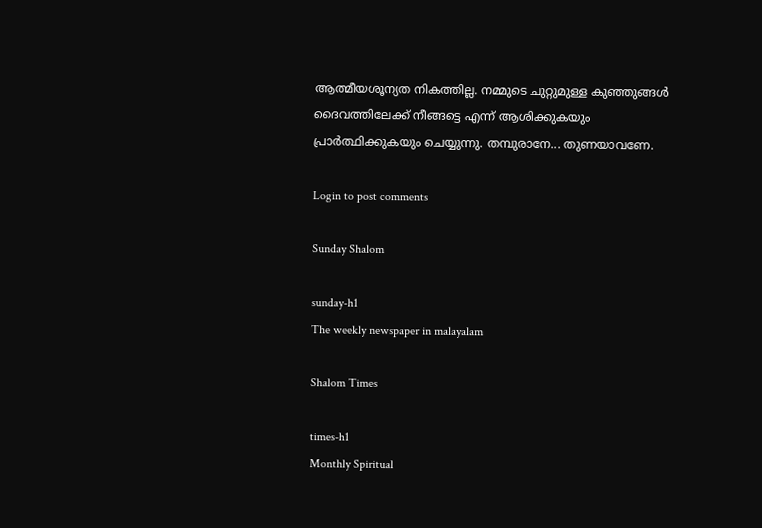ആത്മീയശൂന്യത നികത്തില്ല. നമ്മുടെ ചുറ്റുമുള്ള കുഞ്ഞുങ്ങള്‍ ദൈവത്തിലേക്ക്‌ നീങ്ങട്ടെ എന്ന്‌ ആശിക്കുകയും പ്രാര്‍ത്ഥിക്കുകയും ചെയ്യുന്നു. തമ്പുരാനേ... തുണയാവണേ.

Login to post comments

Sunday Shalom

sunday-h1
The weekly newspaper in malayalam

Shalom Times

times-h1
Monthly Spiritual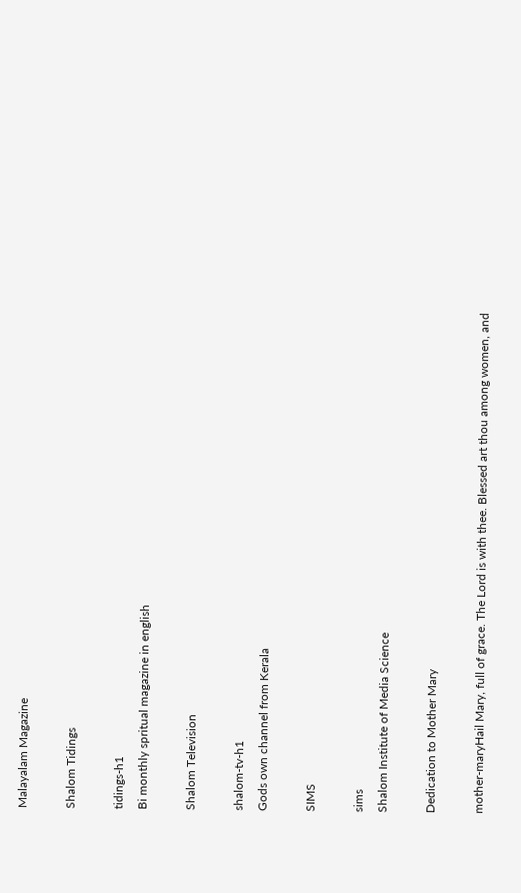Malayalam Magazine

Shalom Tidings

tidings-h1
Bi monthly spritual magazine in english

Shalom Television

shalom-tv-h1
Gods own channel from Kerala

SIMS

sims
Shalom Institute of Media Science

Dedication to Mother Mary

mother-maryHail Mary, full of grace. The Lord is with thee. Blessed art thou among women, and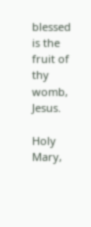blessed is the fruit of thy womb, Jesus.

Holy Mary,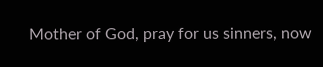Mother of God, pray for us sinners, now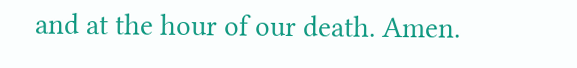and at the hour of our death. Amen.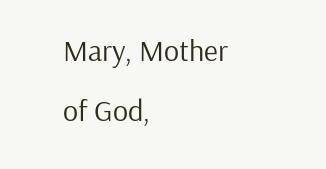Mary, Mother of God,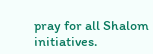pray for all Shalom initiatives.